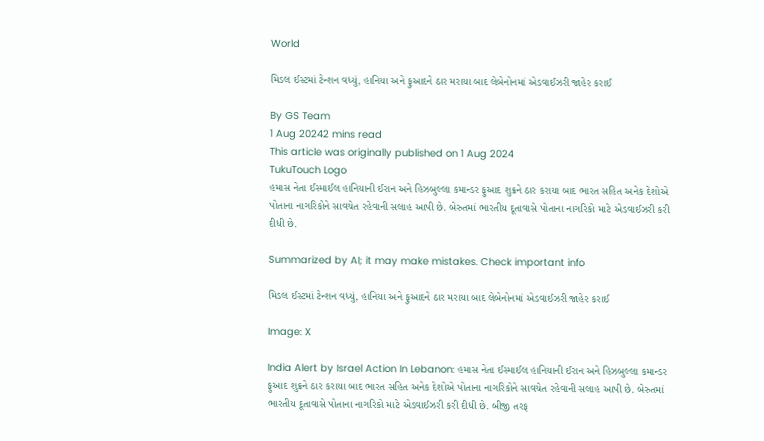World

મિડલ ઈસ્ટમાં ટેન્શન વધ્યું, હાનિયા અને ફુઆદને ઠાર મરાયા બાદ લેબેનોનમાં એડવાઈઝરી જાહેર કરાઈ

By GS Team
1 Aug 20242 mins read
This article was originally published on 1 Aug 2024
TukuTouch Logo
હમાસ નેતા ઈસ્માઈલ હાનિયાની ઈરાન અને હિઝબુલ્લા કમાન્ડર ફુઆદ‌ શુક્રને ઠાર કરાયા બાદ ભારત સહિત અનેક દેશોએ પોતાના નાગરિકોને સાવચેત રહેવાની સલાહ આપી છે. બેરુતમાં ભારતીય દૂતાવાસે પોતાના નાગરિકો માટે એડવાઈઝરી કરી દીધી છે.

Summarized by AI; it may make mistakes. Check important info

મિડલ ઈસ્ટમાં ટેન્શન વધ્યું, હાનિયા અને ફુઆદને ઠાર મરાયા બાદ લેબેનોનમાં એડવાઈઝરી જાહેર કરાઈ

Image: X

India Alert by Israel Action In Lebanon: હમાસ નેતા ઈસ્માઈલ હાનિયાની ઈરાન અને હિઝબુલ્લા કમાન્ડર ફુઆદ‌ શુક્રને ઠાર કરાયા બાદ ભારત સહિત અનેક દેશોએ પોતાના નાગરિકોને સાવચેત રહેવાની સલાહ આપી છે. બેરુતમાં ભારતીય દૂતાવાસે પોતાના નાગરિકો માટે એડવાઈઝરી કરી દીધી છે. બીજી તરફ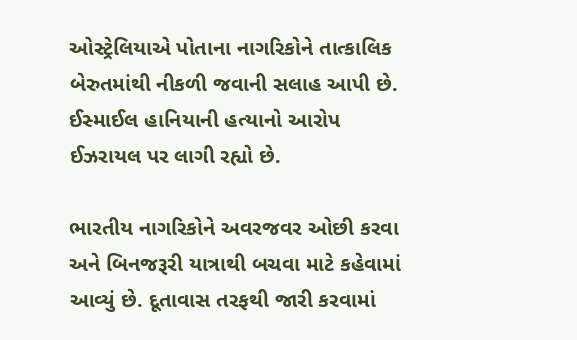ઓસ્ટ્રેલિયાએ પોતાના નાગરિકોને તાત્કાલિક બેરુતમાંથી નીકળી જવાની સલાહ આપી છે. ઈસ્માઈલ હાનિયાની હત્યાનો આરોપ ઈઝરાયલ પર લાગી રહ્યો છે.

ભારતીય નાગરિકોને અવરજવર ઓછી કરવા અને બિનજરૂરી યાત્રાથી બચવા માટે કહેવામાં આવ્યું છે. દૂતાવાસ તરફથી જારી કરવામાં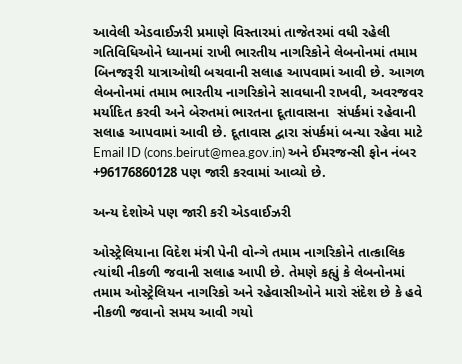આવેલી એડવાઈઝરી પ્રમાણે વિસ્તારમાં તાજેતરમાં વધી રહેલી ગતિવિધિઓને ધ્યાનમાં રાખી ભારતીય નાગરિકોને લેબનોનમાં તમામ બિનજરૂરી યાત્રાઓથી બચવાની સલાહ આપવામાં આવી છે. આગળ લેબનોનમાં તમામ ભારતીય નાગરિકોને સાવધાની રાખવી, અવરજવર મર્યાદિત કરવી અને બેરુતમાં ભારતના દૂતાવાસના  સંપર્કમાં રહેવાની સલાહ આપવામાં આવી છે. દૂતાવાસ દ્વારા સંપર્કમાં બન્યા રહેવા માટે Email ID (cons.beirut@mea.gov.in) અને ઈમરજન્સી ફોન નંબર +96176860128 પણ જારી કરવામાં આવ્યો છે.

અન્ય દેશોએ પણ જારી કરી એડવાઈઝરી

ઓસ્ટ્રેલિયાના વિદેશ મંત્રી પેની વોન્ગે તમામ નાગરિકોને તાત્કાલિક ત્યાંથી નીકળી જવાની સલાહ આપી છે. તેમણે કહ્યું કે લેબનોનમાં તમામ ઓસ્ટ્રેલિયન નાગરિકો અને રહેવાસીઓને મારો સંદેશ છે કે હવે નીકળી જવાનો સમય આવી ગયો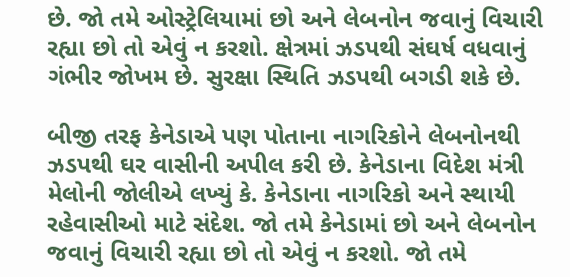છે. જો તમે ઓસ્ટ્રેલિયામાં છો અને લેબનોન જવાનું વિચારી રહ્યા છો તો એવું ન કરશો. ક્ષેત્રમાં ઝડપથી સંઘર્ષ વધવાનું ગંભીર જોખમ છે. સુરક્ષા સ્થિતિ ઝડપથી બગડી શકે છે.

બીજી તરફ કેનેડાએ પણ પોતાના નાગરિકોને લેબનોનથી ઝડપથી ઘર વાસીની અપીલ કરી છે. કેનેડાના વિદેશ મંત્રી મેલોની જોલીએ લખ્યું કે. કેનેડાના નાગરિકો અને સ્થાયી રહેવાસીઓ માટે સંદેશ. જો તમે કેનેડામાં છો અને લેબનોન જવાનું વિચારી રહ્યા છો તો એવું ન કરશો. જો તમે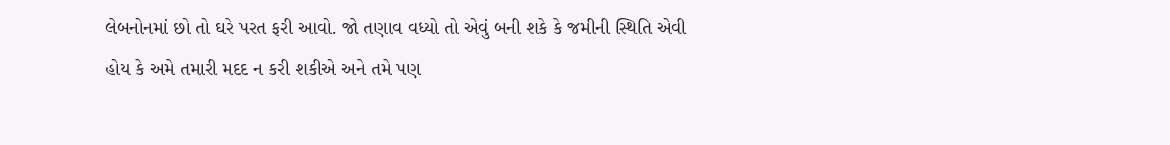લેબનોનમાં છો તો ઘરે પરત ફરી આવો. જો તણાવ વધ્યો તો એવું બની શકે કે જમીની સ્થિતિ એવી હોય કે અમે તમારી મદદ ન કરી શકીએ અને તમે પણ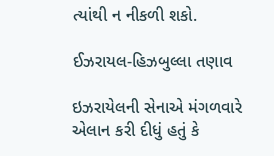ત્યાંથી ન નીકળી શકો.

ઈઝરાયલ-હિઝબુલ્લા તણાવ

ઇઝરાયેલની સેનાએ મંગળવારે એલાન કરી દીધું હતું કે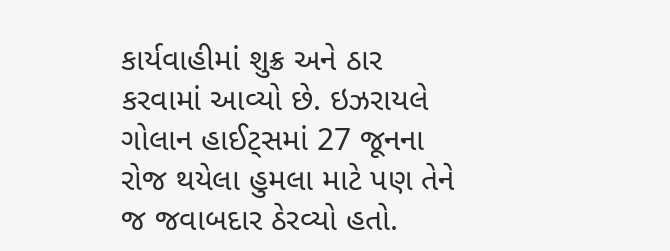કાર્યવાહીમાં શુક્ર અને ઠાર કરવામાં આવ્યો છે. ઇઝરાયલે ગોલાન હાઈટ્સમાં 27 જૂનના રોજ થયેલા હુમલા માટે પણ તેને જ જવાબદાર ઠેરવ્યો હતો.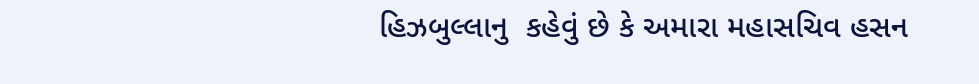હિઝબુલ્લાનુ  કહેવું છે કે અમારા મહાસચિવ હસન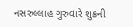નસરુલ્લાહ ગુરુવારે શુક્રની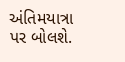અંતિમયાત્રા પર બોલશે.